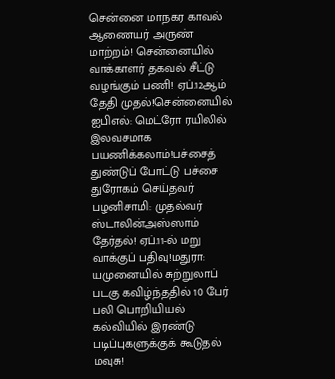சென்னை மாநகர காவல் ஆணையர் அருண் மாற்றம்! சென்னையில் வாக்காளர் தகவல் சீட்டு வழங்கும் பணி! ஏப்.12ஆம் தேதி முதல்!சென்னையில் ஐபிஎல்: மெட்ரோ ரயிலில் இலவசமாக பயணிக்கலாம்!பச்சைத் துண்டுப் போட்டு பச்சை துரோகம் செய்தவர் பழனிசாமி: முதல்வர் ஸ்டாலின்அஸ்ஸாம் தேர்தல்! ஏப்.11-ல் மறு வாக்குப் பதிவு!மதுரா: யமுனையில் சுற்றுலாப் படகு கவிழ்ந்ததில் 10 பேர் பலி பொறியியல் கல்வியில் இரண்டு படிப்புகளுக்குக் கூடுதல் மவுசு!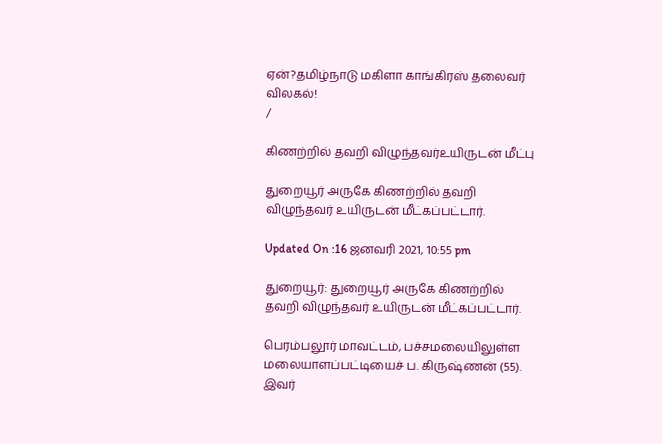ஏன்?தமிழ்நாடு மகிளா காங்கிரஸ் தலைவர் விலகல்!
/

கிணற்றில் தவறி விழுந்தவர்உயிருடன் மீட்பு

துறையூர் அருகே கிணற்றில் தவறி விழுந்தவர் உயிருடன் மீட்கப்பட்டார்.

Updated On :16 ஜனவரி 2021, 10:55 pm

துறையூர்: துறையூர் அருகே கிணற்றில் தவறி விழுந்தவர் உயிருடன் மீட்கப்பட்டார்.

பெரம்பலூர் மாவட்டம், பச்சமலையிலுள்ள மலையாளப்பட்டியைச் ப. கிருஷ்ணன் (55). இவர்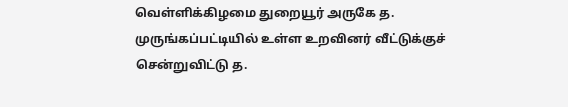வெள்ளிக்கிழமை துறையூர் அருகே த. முருங்கப்பட்டியில் உள்ள உறவினர் வீட்டுக்குச் சென்றுவிட்டு த.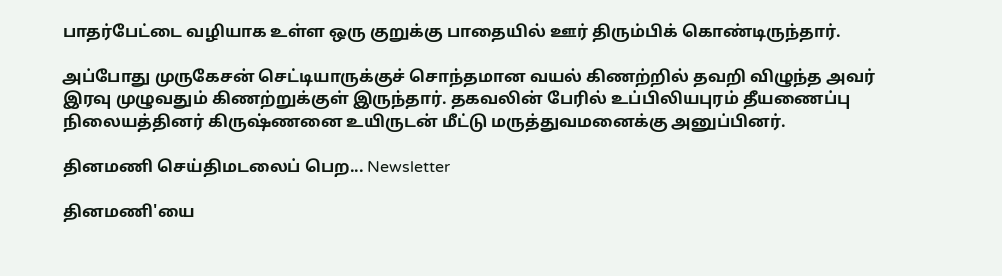பாதர்பேட்டை வழியாக உள்ள ஒரு குறுக்கு பாதையில் ஊர் திரும்பிக் கொண்டிருந்தார்.

அப்போது முருகேசன் செட்டியாருக்குச் சொந்தமான வயல் கிணற்றில் தவறி விழுந்த அவர் இரவு முழுவதும் கிணற்றுக்குள் இருந்தார். தகவலின் பேரில் உப்பிலியபுரம் தீயணைப்பு நிலையத்தினர் கிருஷ்ணனை உயிருடன் மீட்டு மருத்துவமனைக்கு அனுப்பினர்.

தினமணி செய்திமடலைப் பெற... Newsletter

தினமணி'யை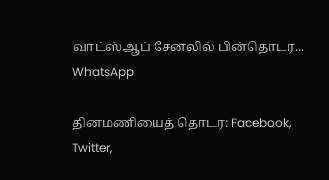வாட்ஸ்ஆப் சேனலில் பின்தொடர... WhatsApp

தினமணியைத் தொடர: Facebook, Twitter,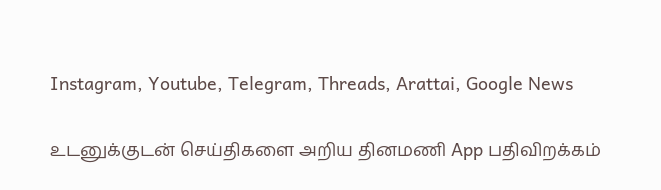Instagram, Youtube, Telegram, Threads, Arattai, Google News

உடனுக்குடன் செய்திகளை அறிய தினமணி App பதிவிறக்கம்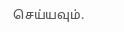செய்யவும்.